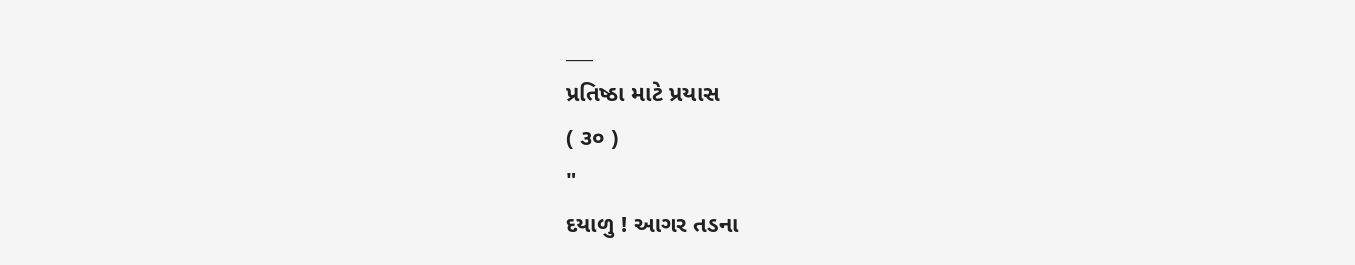___
પ્રતિષ્ઠા માટે પ્રયાસ
( ૩૦ )
"
દયાળુ ! આગર તડના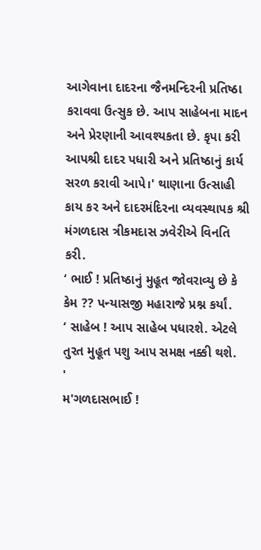આગેવાના દાદરના જૈનમન્દિરની પ્રતિષ્ઠા કરાવવા ઉત્સુક છે. આપ સાહેબના માદન અને પ્રેરણાની આવશ્યકતા છે. કૃપા કરી આપશ્રી દાદર પધારી અને પ્રતિષ્ઠાનું કાર્ય સરળ કરાવી આપે।' થાણાના ઉત્સાહી કાય કર અને દાદરમંદિરના વ્યવસ્થાપક શ્રી મંગળદાસ ત્રીકમદાસ ઝવેરીએ વિનતિ કરી.
‘ ભાઈ ! પ્રતિષ્ઠાનું મુહૂત જોવરાવ્યુ છે કે કેમ ?? પન્યાસજી મહારાજે પ્રશ્ન કર્યાં.
‘ સાહેબ ! આપ સાહેબ પધારશે. એટલે તુરત મુહૂત પશુ આપ સમક્ષ નક્કી થશે.
'
મ'ગળદાસભાઈ !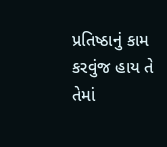પ્રતિષ્ઠાનું કામ કરવુંજ હાય તે તેમાં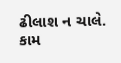ઢીલાશ ન ચાલે. કામ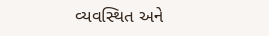વ્યવસ્થિત અને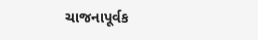ચાજનાપૂર્વક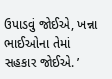ઉપાડવું જોઈએ, ખન્ના ભાઈઓના તેમાં સહકાર જોઈએ. ’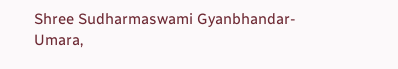Shree Sudharmaswami Gyanbhandar-Umara,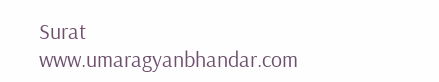Surat
www.umaragyanbhandar.com